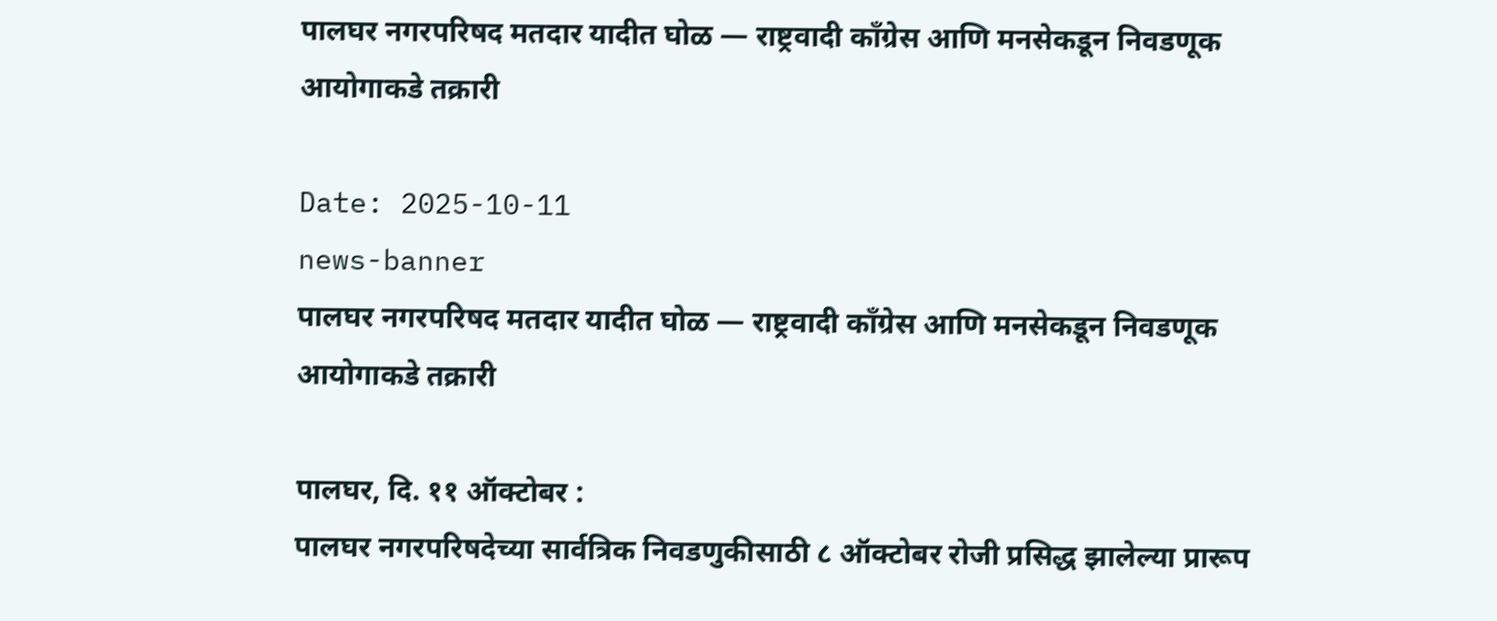पालघर नगरपरिषद मतदार यादीत घोळ — राष्ट्रवादी काँग्रेस आणि मनसेकडून निवडणूक आयोगाकडे तक्रारी

Date: 2025-10-11
news-banner
पालघर नगरपरिषद मतदार यादीत घोळ — राष्ट्रवादी काँग्रेस आणि मनसेकडून निवडणूक आयोगाकडे तक्रारी

पालघर, दि. ११ ऑक्टोबर :
पालघर नगरपरिषदेच्या सार्वत्रिक निवडणुकीसाठी ८ ऑक्टोबर रोजी प्रसिद्ध झालेल्या प्रारूप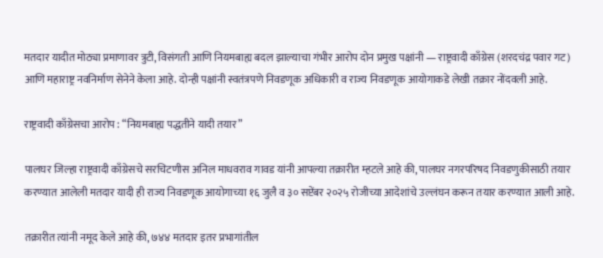मतदार यादीत मोठ्या प्रमाणावर त्रुटी, विसंगती आणि नियमबाह्य बदल झाल्याचा गंभीर आरोप दोन प्रमुख पक्षांनी — राष्ट्रवादी काँग्रेस (शरदचंद्र पवार गट) आणि महाराष्ट्र नवनिर्माण सेनेने केला आहे. दोन्ही पक्षांनी स्वतंत्रपणे निवडणूक अधिकारी व राज्य निवडणूक आयोगाकडे लेखी तक्रार नोंदवली आहे.

राष्ट्रवादी काँग्रेसचा आरोप : “नियमबाह्य पद्धतीने यादी तयार”

पालघर जिल्हा राष्ट्रवादी काँग्रेसचे सरचिटणीस अनिल माधवराव गावड यांनी आपल्या तक्रारीत म्हटले आहे की, पालघर नगरपरिषद निवडणुकीसाठी तयार करण्यात आलेली मतदार यादी ही राज्य निवडणूक आयोगाच्या १६ जुलै व ३० सप्टेंबर २०२५ रोजीच्या आदेशांचे उल्लंघन करून तयार करण्यात आली आहे.

तक्रारीत त्यांनी नमूद केले आहे की, ७४४ मतदार इतर प्रभागांतील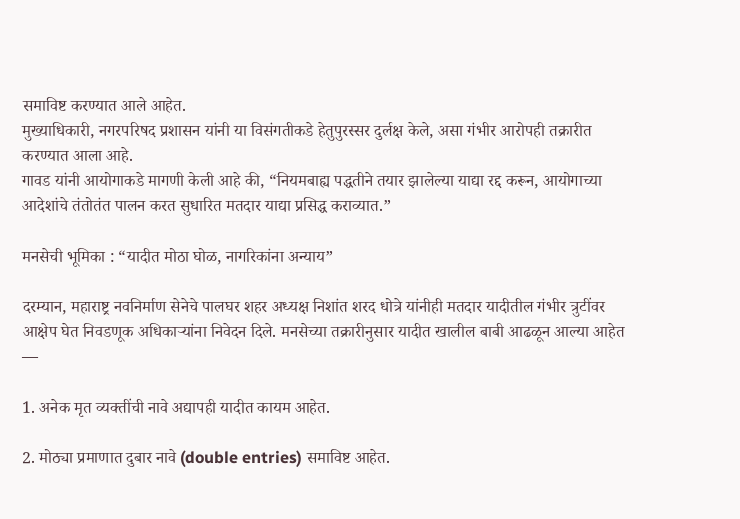समाविष्ट करण्यात आले आहेत.
मुख्याधिकारी, नगरपरिषद प्रशासन यांनी या विसंगतीकडे हेतुपुरस्सर दुर्लक्ष केले, असा गंभीर आरोपही तक्रारीत करण्यात आला आहे.
गावड यांनी आयोगाकडे मागणी केली आहे की, “नियमबाह्य पद्धतीने तयार झालेल्या याद्या रद्द करून, आयोगाच्या आदेशांचे तंतोतंत पालन करत सुधारित मतदार याद्या प्रसिद्ध कराव्यात.”

मनसेची भूमिका : “यादीत मोठा घोळ, नागरिकांना अन्याय”

दरम्यान, महाराष्ट्र नवनिर्माण सेनेचे पालघर शहर अध्यक्ष निशांत शरद धोत्रे यांनीही मतदार यादीतील गंभीर त्रुटींवर आक्षेप घेत निवडणूक अधिकाऱ्यांना निवेदन दिले. मनसेच्या तक्रारीनुसार यादीत खालील बाबी आढळून आल्या आहेत —

1. अनेक मृत व्यक्तींची नावे अद्यापही यादीत कायम आहेत.

2. मोठ्या प्रमाणात दुबार नावे (double entries) समाविष्ट आहेत.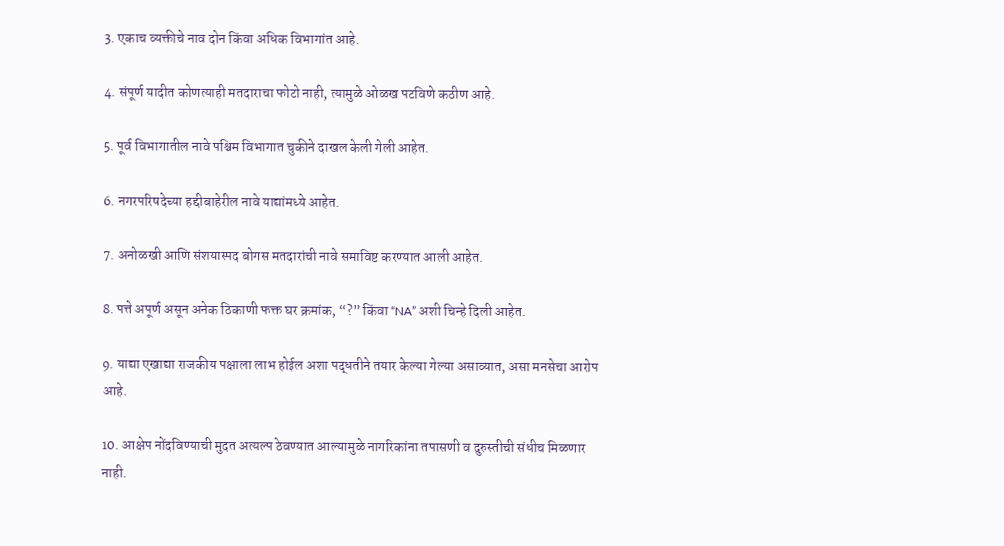3. एकाच व्यक्तीचे नाव दोन किंवा अधिक विभागांत आहे.

4. संपूर्ण यादीत कोणत्याही मतदाराचा फोटो नाही, त्यामुळे ओळख पटविणे कठीण आहे.

5. पूर्व विभागातील नावे पश्चिम विभागात चुकीने दाखल केली गेली आहेत.

6. नगरपरिषदेच्या हद्दीबाहेरील नावे याद्यांमध्ये आहेत.

7. अनोळखी आणि संशयास्पद बोगस मतदारांची नावे समाविष्ट करण्यात आली आहेत.

8. पत्ते अपूर्ण असून अनेक ठिकाणी फक्त घर क्रमांक, “?” किंवा “NA” अशी चिन्हे दिली आहेत.

9. याद्या एखाद्या राजकीय पक्षाला लाभ होईल अशा पद्धतीने तयार केल्या गेल्या असाव्यात, असा मनसेचा आरोप आहे.

10. आक्षेप नोंदविण्याची मुदत अत्यल्प ठेवण्यात आल्यामुळे नागरिकांना तपासणी व दुरुस्तीची संधीच मिळणार नाही.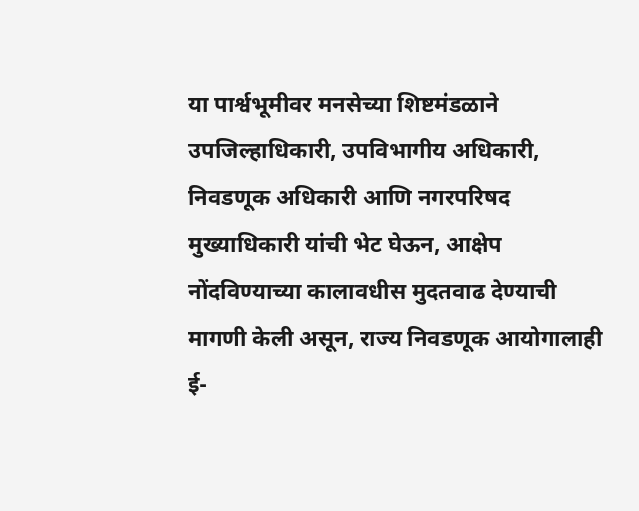या पार्श्वभूमीवर मनसेच्या शिष्टमंडळाने उपजिल्हाधिकारी, उपविभागीय अधिकारी, निवडणूक अधिकारी आणि नगरपरिषद मुख्याधिकारी यांची भेट घेऊन, आक्षेप नोंदविण्याच्या कालावधीस मुदतवाढ देण्याची मागणी केली असून, राज्य निवडणूक आयोगालाही ई-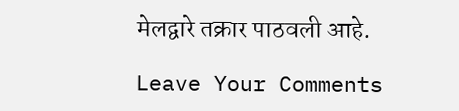मेलद्वारे तक्रार पाठवली आहे.

Leave Your Comments